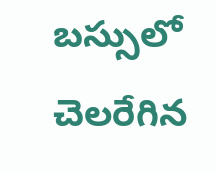బస్సులో చెలరేగిన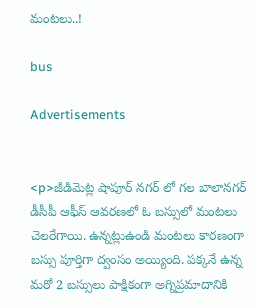మంటలు..!

bus

Advertisements


<p>జీడిమెట్ల షాపూర్ నగర్ లో గల బాలానగర్ డీసీపీ ఆఫీస్ ఆవరణలో ఓ బస్సులో మంటలు చెలరేగాయి. ఉన్నట్లుఉండి మంటలు కారణంగా బస్సు పూర్తిగా ద్వంసం అయ్యింది. పక్కనే ఉన్న మరో 2 బస్సులు పాక్షికంగా అగ్నిప్రమాదానికి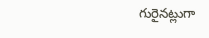గురైనట్లుగా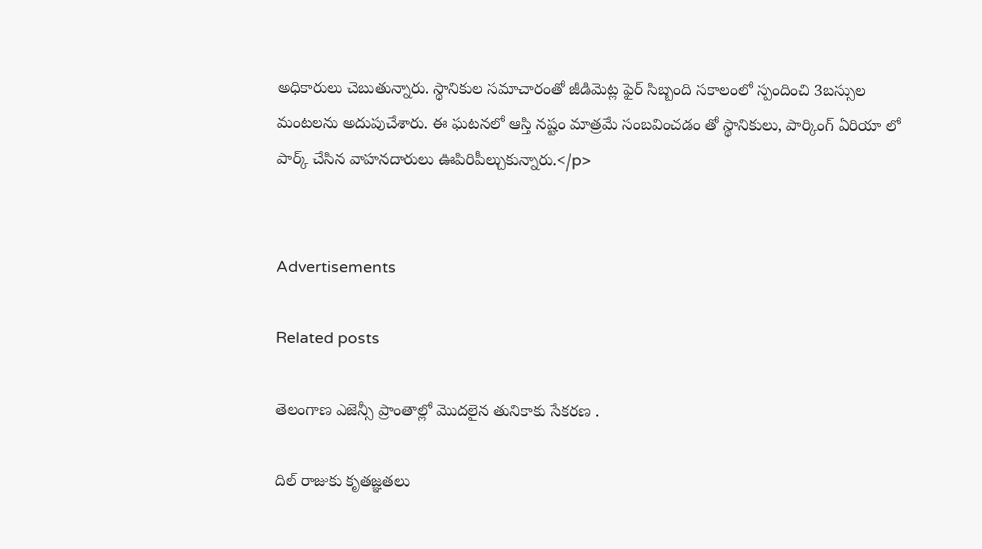అధికారులు చెబుతున్నారు. స్థానికుల సమాచారంతో జీడిమెట్ల ఫైర్ సిబ్బంది సకాలంలో స్పందించి 3బస్సుల మంటలను అదుపుచేశారు. ఈ ఘటనలో ఆస్తి నష్టం మాత్రమే సంబవించడం తో స్థానికులు, పార్కింగ్ ఏరియా లో పార్క్ చేసిన వాహనదారులు ఊపిరిపీల్చుకున్నారు.</p>


Advertisements

Related posts

తెలంగాణ ఎజెన్సీ ప్రాంతాల్లో మొదలైన తునికాకు సేకరణ .

దిల్ రాజుకు కృతజ్ఞతలు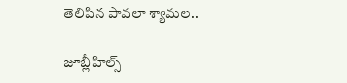తెలిపిన పావలా శ్యామల..

జూబ్లీహిల్స్‌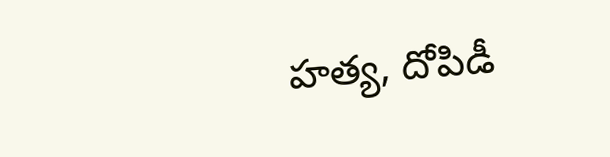హత్య, దోపిడీ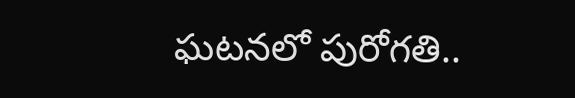ఘటనలో పురోగతి..